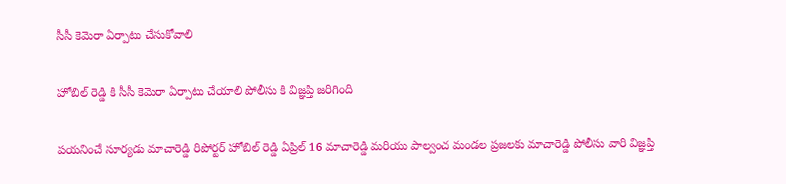సీసీ కెమెరా ఏర్పాటు చేసుకోవాలి

హోబిల్ రెడ్డి కి సీసీ కెమెరా ఏర్పాటు చేయాలి పోలీసు కి విజ్ఞప్తి జరిగింది

పయనించే సూర్యడు మాచారెడ్డి రిపోర్టర్ హోబిల్ రెడ్డి ఏప్రిల్ 16 మాచారెడ్డి మరియు పాల్వంచ మండల ప్రజలకు మాచారెడ్డి పోలీసు వారి విజ్ఞప్తి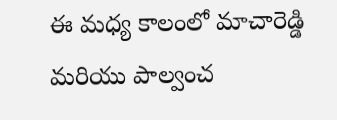ఈ మధ్య కాలంలో మాచారెడ్డి మరియు పాల్వంచ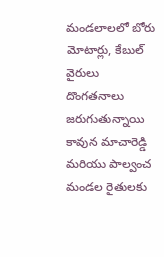మండలాలలో బోరు మోటార్లు, కేబుల్ వైరులు దొంగతనాలు జరుగుతున్నాయి కావున మాచారెడ్డి మరియు పాల్వంచ మండల రైతులకు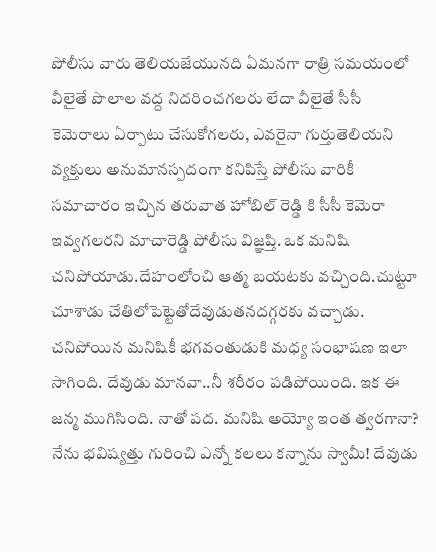పోలీసు వారు తెలియజేయునది ఏమనగా రాత్రి సమయంలో వీలైతే పొలాల వద్ద నిదరించగలరు లేదా వీలైతే సీసీ కెమెరాలు ఏర్పాటు చేసుకోగలరు, ఎవరైనా గుర్తుతెలియని వ్యక్తులు అనుమానస్పదంగా కనిపిస్తే పోలీసు వారికీ సమాచారం ఇచ్చిన తరువాత హోబిల్ రెడ్డి కి సీసీ కెమెరా ఇవ్వగలరని మాచారెడ్డి పోలీసు విజ్ఞప్తి. ఒక మనిషి చనిపోయాడు.దేహంలోంచి ఆత్మ బయటకు వచ్చింది.చుట్టూ చూశాడు చేతిలోపెట్టెతోదేవుడుతనదగ్గరకు వచ్చాడు. చనిపోయిన మనిషికీ భగవంతుడుకి మధ్య సంభాషణ ఇలా సాగింది. దేవుడు మానవా..నీ శరీరం పడిపోయింది. ఇక ఈ జన్మ ముగిసింది. నాతో పద. మనిషి అయ్యో ఇంత త్వరగానా? నేను భవిష్యత్తు గురించి ఎన్నో కలలు కన్నాను స్వామీ! దేవుడు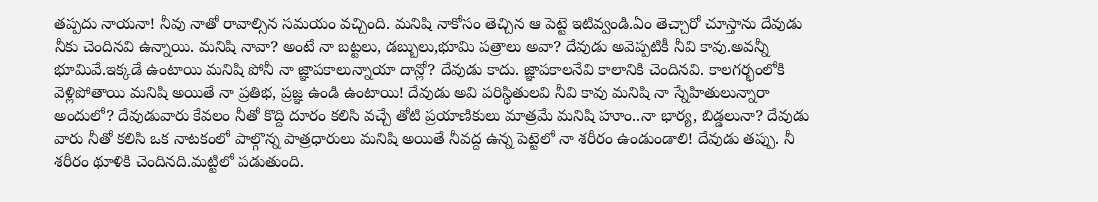తప్పదు నాయనా! నీవు నాతో రావాల్సిన సమయం వచ్చింది. మనిషి నాకోసం తెచ్చిన ఆ పెట్టె ఇటివ్వండి.ఏం తెచ్చారో చూస్తాను దేవుడు నీకు చెందినవి ఉన్నాయి. మనిషి నావా? అంటే నా బట్టలు, డబ్బులు,భూమి పత్రాలు అవా? దేవుడు అవెప్పటికీ నీవి కావు.అవన్నీ భూమివే.ఇక్కడే ఉంటాయి మనిషి పోనీ నా జ్ఞాపకాలున్నాయా దాన్లో? దేవుడు కాదు. జ్ఞాపకాలనేవి కాలానికి చెందినవి. కాలగర్భంలోకి వెళ్లిపోతాయి మనిషి అయితే నా ప్రతిభ, ప్రజ్ఞ ఉండి ఉంటాయి! దేవుడు అవి పరిస్థితులవి నీవి కావు మనిషి నా స్నేహితులున్నారా అందులో? దేవుడువారు కేవలం నీతో కొద్ది దూరం కలిసి వచ్చే తోటి ప్రయాణికులు మాత్రమే మనిషి హూం..నా భార్య, బిడ్డలునా? దేవుడు వారు నీతో కలిసి ఒక నాటకంలో పాల్గొన్న పాత్రధారులు మనిషి అయితే నీవద్ద ఉన్న పెట్టెలో నా శరీరం ఉండుండాలి! దేవుడు తప్పు. నీ శరీరం థూళికి చెందినది.మట్టిలో పడుతుంది.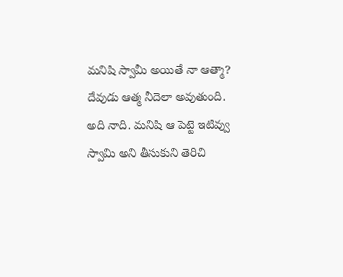మనిషి స్వామీ అయితే నా ఆత్మా? దేవుడు ఆత్మ నీదెలా అవుతుంది. అది నాది. మనిషి ఆ పెట్టె ఇటివ్వు స్వామి అని తీసుకుని తెరిచి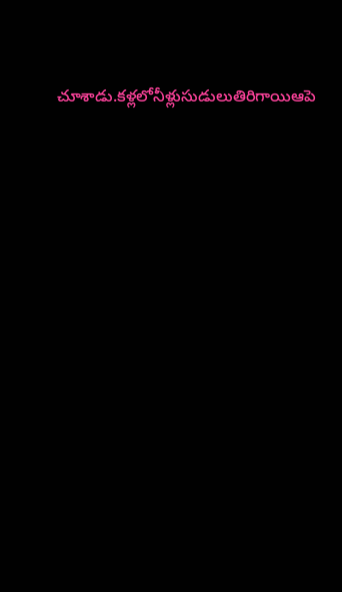చూశాడు.కళ్లలోనీళ్లుసుడులుతిరిగాయిఆపె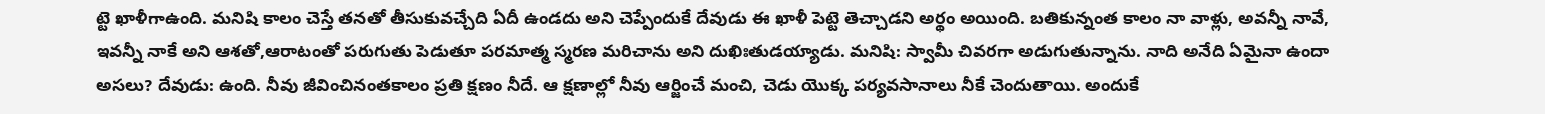ట్టె ఖాళీగాఉంది. మనిషి కాలం చెస్తే తనతో తీసుకువచ్చేది ఏదీ ఉండదు అని చెప్పేందుకే దేవుడు ఈ ఖాళీ పెట్టె తెచ్చాడని అర్థం అయింది. బతికున్నంత కాలం నా వాళ్లు, అవన్నీ నావే, ఇవన్నీ నాకే అని ఆశతో,ఆరాటంతో పరుగుతు పెడుతూ పరమాత్మ స్మరణ మరిచాను అని దుఖిఃతుడయ్యాడు. మనిషి: స్వామీ చివరగా అడుగుతున్నాను. నాది అనేది ఏమైనా ఉందా అసలు? దేవుడు: ఉంది. నీవు జీవించినంతకాలం ప్రతి క్షణం నీదే. ఆ క్షణాల్లో నీవు ఆర్జించే మంచి, చెడు యొక్క పర్యవసానాలు నీకే చెందుతాయి. అందుకే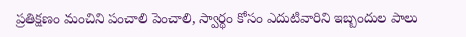ప్రతిక్షణం మంచిని పంచాలి పెంచాలి, స్వార్థం కోసం ఎదుటివారిని ఇబ్బందుల పాలు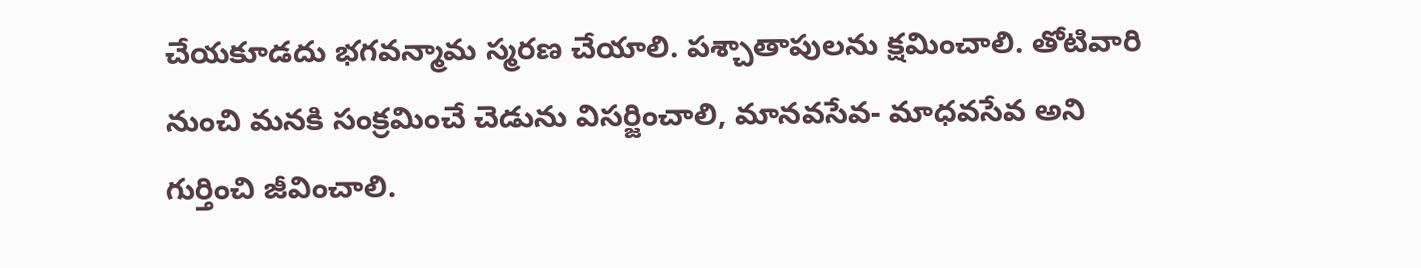చేయకూడదు భగవన్మామ స్మరణ చేయాలి. పశ్చాతాపులను క్షమించాలి. తోటివారి నుంచి మనకి సంక్రమించే చెడును విసర్జించాలి, మానవసేవ- మాధవసేవ అని గుర్తించి జీవించాలి.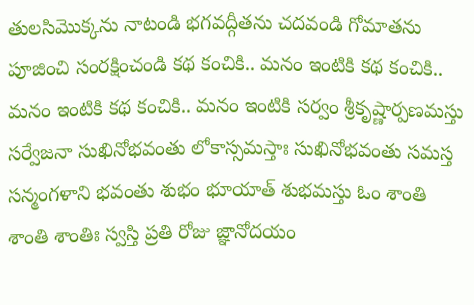తులసిమొక్కను నాటండి భగవద్గీతను చదవండి గోమాతను పూజించి సంరక్షించండి కథ కంచికి.. మనం ఇంటికి కథ కంచికి.. మనం ఇంటికి కథ కంచికి.. మనం ఇంటికి సర్వం శ్రీకృష్ణార్పణమస్తు సర్వేజనా సుఖినోభవంతు లోకాస్సమస్తాః సుఖినోభవంతు సమస్త సన్మంగళాని భవంతు శుభం భూయాత్ శుభమస్తు ఓం శాంతి శాంతి శాంతిః స్వస్తి ప్రతి రోజు జ్ఞానోదయం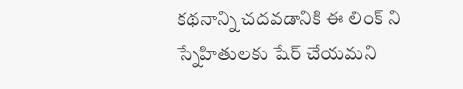కథనాన్ని చదవడానికి ఈ లింక్ ని స్నేహితులకు షేర్ చేయమని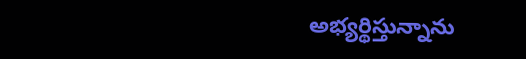అభ్యర్థిస్తున్నాను